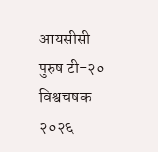आयसीसी पुरुष टी-२० विश्वचषक २०२६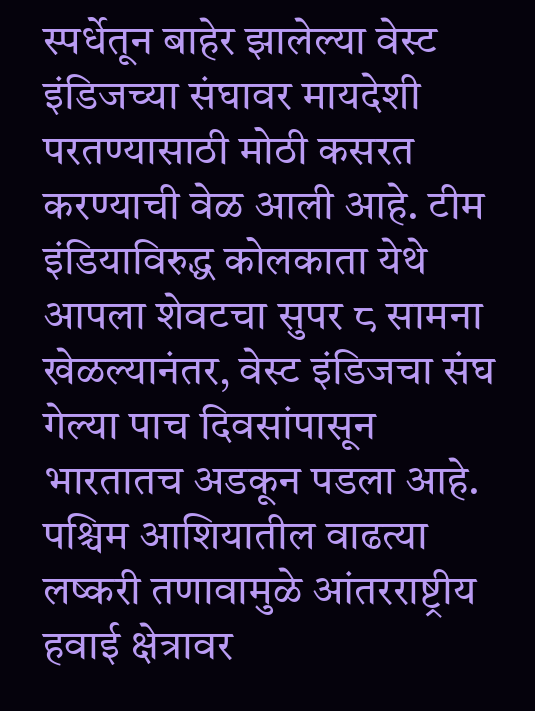स्पर्धेतून बाहेर झालेल्या वेस्ट इंडिजच्या संघावर मायदेशी परतण्यासाठी मोठी कसरत करण्याची वेळ आली आहे. टीम इंडियाविरुद्ध कोलकाता येथे आपला शेवटचा सुपर ८ सामना खेळल्यानंतर, वेस्ट इंडिजचा संघ गेल्या पाच दिवसांपासून भारतातच अडकून पडला आहे. पश्चिम आशियातील वाढत्या लष्करी तणावामुळे आंतरराष्ट्रीय हवाई क्षेत्रावर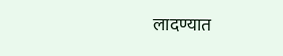लादण्यात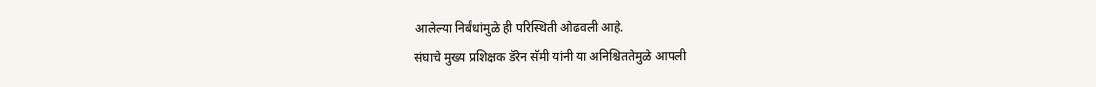आलेल्या निर्बंधांमुळे ही परिस्थिती ओढवली आहे.
संघाचे मुख्य प्रशिक्षक डॅरेन सॅमी यांनी या अनिश्चिततेमुळे आपली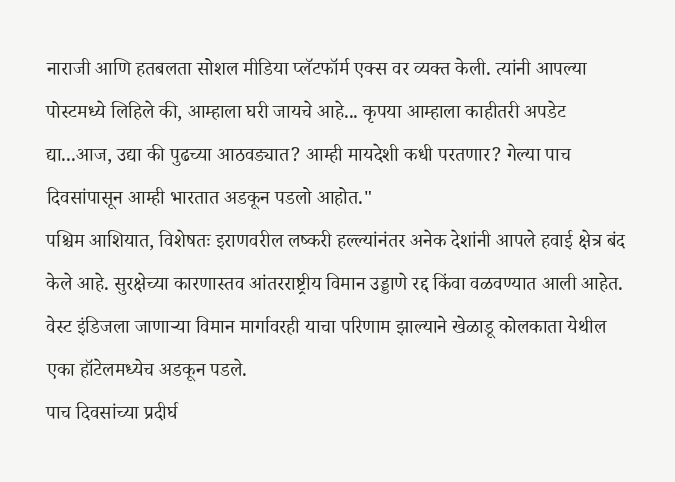नाराजी आणि हतबलता सोशल मीडिया प्लॅटफॉर्म एक्स वर व्यक्त केली. त्यांनी आपल्या पोस्टमध्ये लिहिले की, आम्हाला घरी जायचे आहे... कृपया आम्हाला काहीतरी अपडेट द्या...आज, उद्या की पुढच्या आठवड्यात? आम्ही मायदेशी कधी परतणार? गेल्या पाच दिवसांपासून आम्ही भारतात अडकून पडलो आहोत."
पश्चिम आशियात, विशेषतः इराणवरील लष्करी हल्ल्यांनंतर अनेक देशांनी आपले हवाई क्षेत्र बंद केले आहे. सुरक्षेच्या कारणास्तव आंतरराष्ट्रीय विमान उड्डाणे रद्द किंवा वळवण्यात आली आहेत. वेस्ट इंडिजला जाणाऱ्या विमान मार्गावरही याचा परिणाम झाल्याने खेळाडू कोलकाता येथील एका हॉटेलमध्येच अडकून पडले.
पाच दिवसांच्या प्रदीर्घ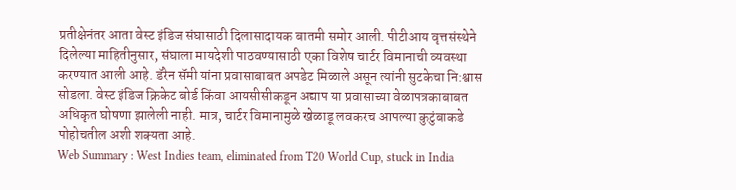प्रतीक्षेनंतर आता वेस्ट इंडिज संघासाठी दिलासादायक बातमी समोर आली. पीटीआय वृत्तसंस्थेने दिलेल्या माहितीनुसार, संघाला मायदेशी पाठवण्यासाठी एका विशेष चार्टर विमानाची व्यवस्था करण्यात आली आहे. डॅरेन सॅमी यांना प्रवासाबाबत अपडेट मिळाले असून त्यांनी सुटकेचा नि:श्वास सोडला. वेस्ट इंडिज क्रिकेट बोर्ड किंवा आयसीसीकडून अद्याप या प्रवासाच्या वेळापत्रकाबाबत अधिकृत घोषणा झालेली नाही. मात्र, चार्टर विमानामुळे खेळाडू लवकरच आपल्या कुटुंबाकडे पोहोचतील अशी शक्यता आहे.
Web Summary : West Indies team, eliminated from T20 World Cup, stuck in India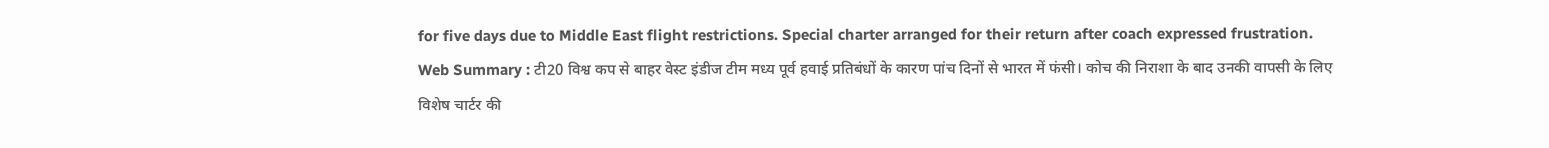for five days due to Middle East flight restrictions. Special charter arranged for their return after coach expressed frustration.
Web Summary : टी20 विश्व कप से बाहर वेस्ट इंडीज टीम मध्य पूर्व हवाई प्रतिबंधों के कारण पांच दिनों से भारत में फंसी। कोच की निराशा के बाद उनकी वापसी के लिए विशेष चार्टर की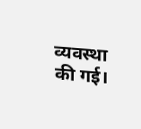व्यवस्था की गई।